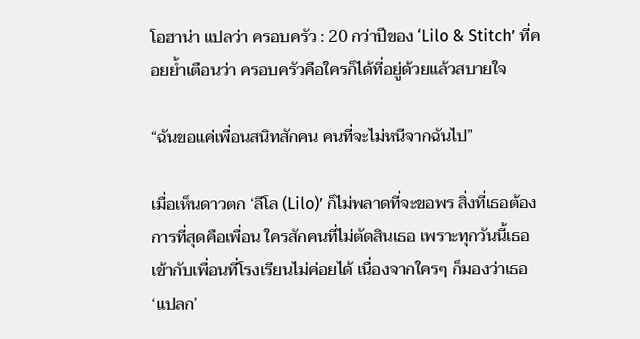โอฮาน่า แปลว่า ครอบครัว : 20 กว่าปีของ ‘Lilo & Stitch’ ที่คอยย้ำเตือนว่า ครอบครัวคือใครก็ได้ที่อยู่ด้วยแล้วสบายใจ

“ฉันขอแค่เพื่อนสนิทสักคน คนที่จะไม่หนีจากฉันไป”

เมื่อเห็นดาวตก ‘ลีโล (Lilo)’ ก็ไม่พลาดที่จะขอพร สิ่งที่เธอต้องการที่สุดคือเพื่อน ใครสักคนที่ไม่ตัดสินเธอ เพราะทุกวันนี้เธอเข้ากับเพื่อนที่โรงเรียนไม่ค่อยได้ เนื่องจากใครๆ ก็มองว่าเธอ ‘แปลก’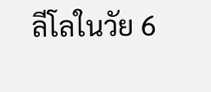ลีโลในวัย 6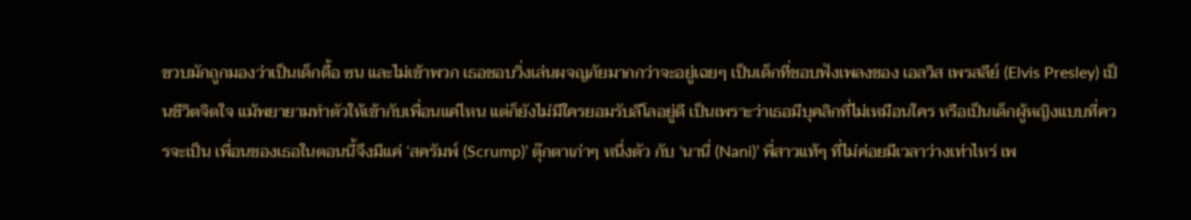ขวบมักถูกมองว่าเป็นเด็กดื้อ ซน และไม่เข้าพวก เธอชอบวิ่งเล่นผจญภัยมากกว่าจะอยู่เฉยๆ เป็นเด็กที่ชอบฟังเพลงของ เอลวิส เพรสลีย์ (Elvis Presley) เป็นชีวิตจิตใจ แม้พยายามทำตัวให้เข้ากับเพื่อนแค่ไหน แต่ก็ยังไม่มีใครยอมรับลีโลอยู่ดี เป็นเพราะว่าเธอมีบุคลิกที่ไม่เหมือนใคร หรือเป็นเด็กผู้หญิงแบบที่ควรจะเป็น เพื่อนของเธอในตอนนี้จึงมีแค่ ‘สครัมพ์ (Scrump)’ ตุ๊กตาเก่าๆ หนึ่งตัว กับ ‘นานี่ (Nani)’ พี่สาวแท้ๆ ที่ไม่ค่อยมีเวลาว่างเท่าไหร่ เพ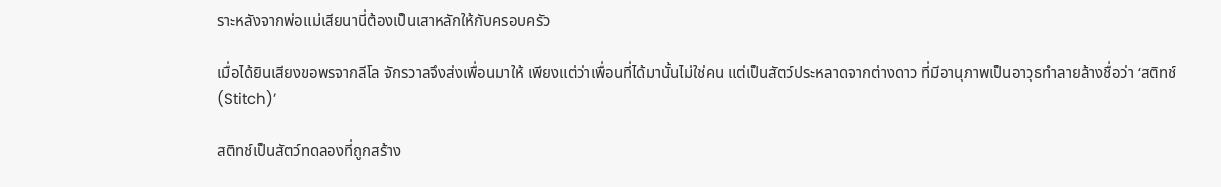ราะหลังจากพ่อแม่เสียนานี่ต้องเป็นเสาหลักให้กับครอบครัว

เมื่อได้ยินเสียงขอพรจากลีโล จักรวาลจึงส่งเพื่อนมาให้ เพียงแต่ว่าเพื่อนที่ได้มานั้นไม่ใช่คน แต่เป็นสัตว์ประหลาดจากต่างดาว ที่มีอานุภาพเป็นอาวุธทำลายล้างชื่อว่า ‘สติทช์ (Stitch)’

สติทช์เป็นสัตว์ทดลองที่ถูกสร้าง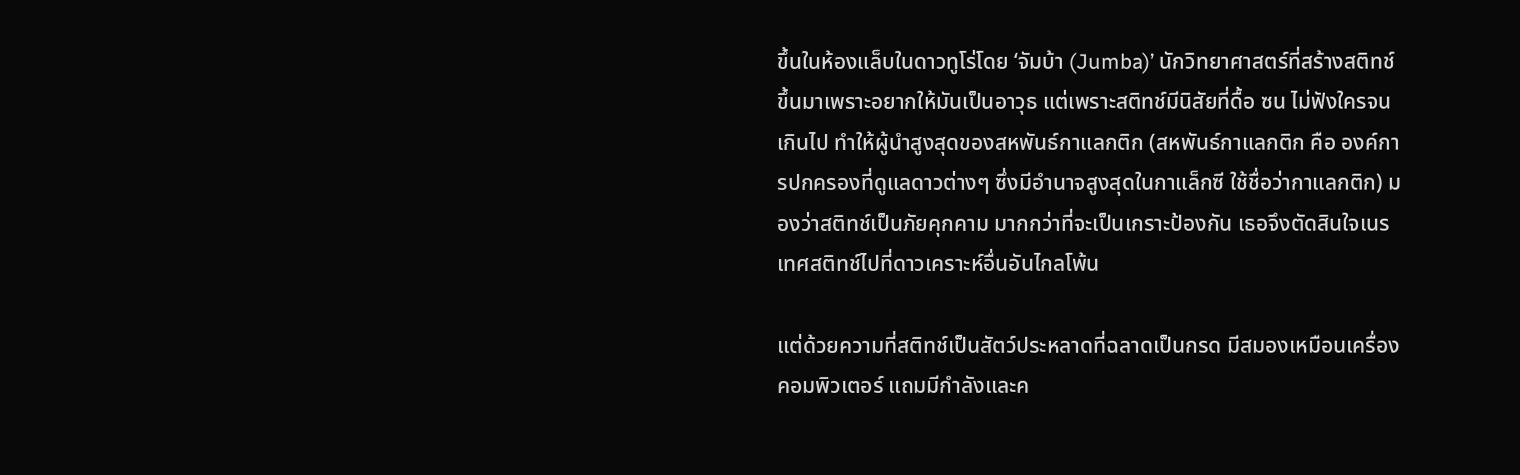ขึ้นในห้องแล็บในดาวทูโร่โดย ‘จัมบ้า (Jumba)’ นักวิทยาศาสตร์ที่สร้างสติทช์ขึ้นมาเพราะอยากให้มันเป็นอาวุธ แต่เพราะสติทช์มีนิสัยที่ดื้อ ซน ไม่ฟังใครจนเกินไป ทำให้ผู้นำสูงสุดของสหพันธ์กาแลกติก (สหพันธ์กาแลกติก คือ องค์การปกครองที่ดูแลดาวต่างๆ ซึ่งมีอำนาจสูงสุดในกาแล็กซี ใช้ชื่อว่ากาแลกติก) มองว่าสติทช์เป็นภัยคุกคาม มากกว่าที่จะเป็นเกราะป้องกัน เธอจึงตัดสินใจเนรเทศสติทช์ไปที่ดาวเคราะห์อื่นอันไกลโพ้น

แต่ด้วยความที่สติทช์เป็นสัตว์ประหลาดที่ฉลาดเป็นกรด มีสมองเหมือนเครื่องคอมพิวเตอร์ แถมมีกำลังและค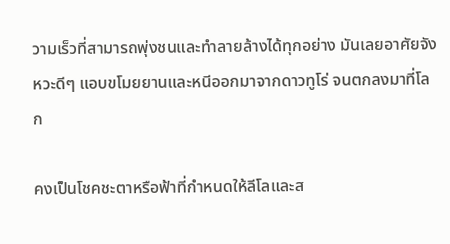วามเร็วที่สามารถพุ่งชนและทำลายล้างได้ทุกอย่าง มันเลยอาศัยจังหวะดีๆ แอบขโมยยานและหนีออกมาจากดาวทูโร่ จนตกลงมาที่โลก

คงเป็นโชคชะตาหรือฟ้าที่กำหนดให้ลีโลและส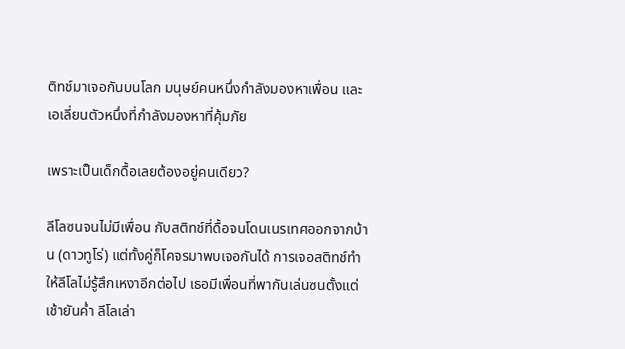ติทช์มาเจอกันบนโลก มนุษย์คนหนึ่งกำลังมองหาเพื่อน และเอเลี่ยนตัวหนึ่งที่กำลังมองหาที่คุ้มภัย

เพราะเป็นเด็กดื้อเลยต้องอยู่คนเดียว?

ลีโลซนจนไม่มีเพื่อน กับสติทช์ที่ดื้อจนโดนเนรเทศออกจากบ้าน (ดาวทูโร่) แต่ทั้งคู่ก็โคจรมาพบเจอกันได้ การเจอสติทช์ทำให้ลีโลไม่รู้สึกเหงาอีกต่อไป เธอมีเพื่อนที่พากันเล่นซนตั้งแต่เช้ายันค่ำ ลีโลเล่า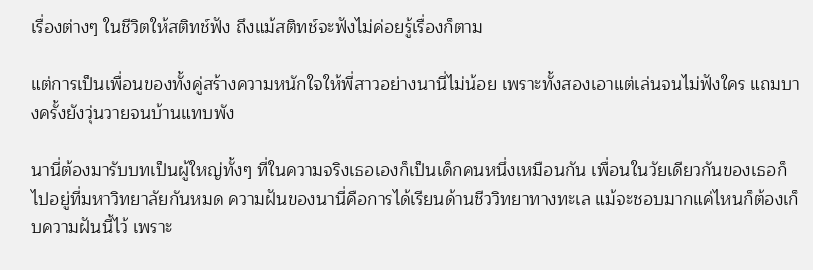เรื่องต่างๆ ในชีวิตให้สติทช์ฟัง ถึงแม้สติทช์จะฟังไม่ค่อยรู้เรื่องก็ตาม

แต่การเป็นเพื่อนของทั้งคู่สร้างความหนักใจให้พี่สาวอย่างนานี่ไม่น้อย เพราะทั้งสองเอาแต่เล่นจนไม่ฟังใคร แถมบางครั้งยังวุ่นวายจนบ้านแทบพัง

นานี่ต้องมารับบทเป็นผู้ใหญ่ทั้งๆ ที่ในความจริงเธอเองก็เป็นเด็กคนหนึ่งเหมือนกัน เพื่อนในวัยเดียวกันของเธอก็ไปอยู่ที่มหาวิทยาลัยกันหมด ความฝันของนานี่คือการได้เรียนด้านชีววิทยาทางทะเล แม้จะชอบมากแค่ไหนก็ต้องเก็บความฝันนี้ไว้ เพราะ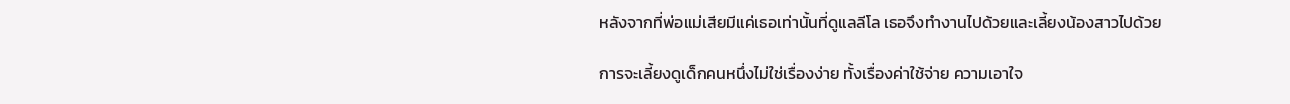หลังจากที่พ่อแม่เสียมีแค่เธอเท่านั้นที่ดูแลลีโล เธอจึงทำงานไปด้วยและเลี้ยงน้องสาวไปด้วย

การจะเลี้ยงดูเด็กคนหนึ่งไม่ใช่เรื่องง่าย ทั้งเรื่องค่าใช้จ่าย ความเอาใจ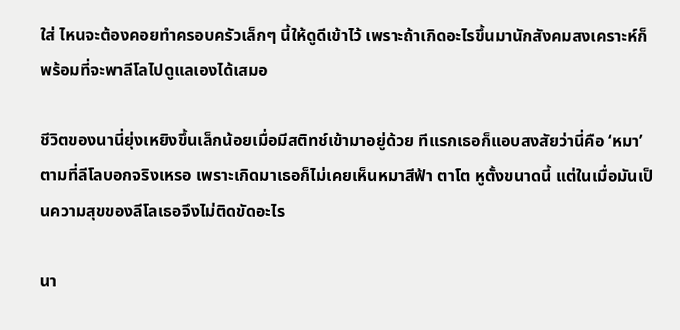ใส่ ไหนจะต้องคอยทำครอบครัวเล็กๆ นี้ให้ดูดีเข้าไว้ เพราะถ้าเกิดอะไรขึ้นมานักสังคมสงเคราะห์ก็พร้อมที่จะพาลีโลไปดูแลเองได้เสมอ

ชีวิตของนานี่ยุ่งเหยิงขึ้นเล็กน้อยเมื่อมีสติทช์เข้ามาอยู่ด้วย ทีแรกเธอก็แอบสงสัยว่านี่คือ ‘หมา’ ตามที่ลีโลบอกจริงเหรอ เพราะเกิดมาเธอก็ไม่เคยเห็นหมาสีฟ้า ตาโต หูตั้งขนาดนี้ แต่ในเมื่อมันเป็นความสุขของลีโลเธอจึงไม่ติดขัดอะไร

นา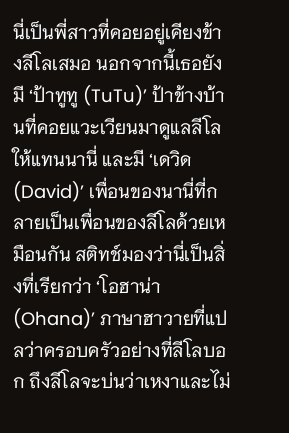นี่เป็นพี่สาวที่คอยอยู่เคียงข้างลีโลเสมอ นอกจากนี้เธอยังมี ‘ป้าทูทู (TuTu)’ ป้าข้างบ้านที่คอยแวะเวียนมาดูแลลีโลให้แทนนานี่ และมี ‘เดวิด (David)’ เพื่อนของนานี่ที่กลายเป็นเพื่อนของลีโลด้วยเหมือนกัน สติทช์มองว่านี่เป็นสิ่งที่เรียกว่า ‘โอฮาน่า (Ohana)’ ภาษาฮาวายที่แปลว่าครอบครัวอย่างที่ลีโลบอก ถึงลีโลจะบ่นว่าเหงาและไม่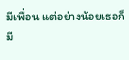มีเพื่อน แต่อย่างน้อยเธอก็มี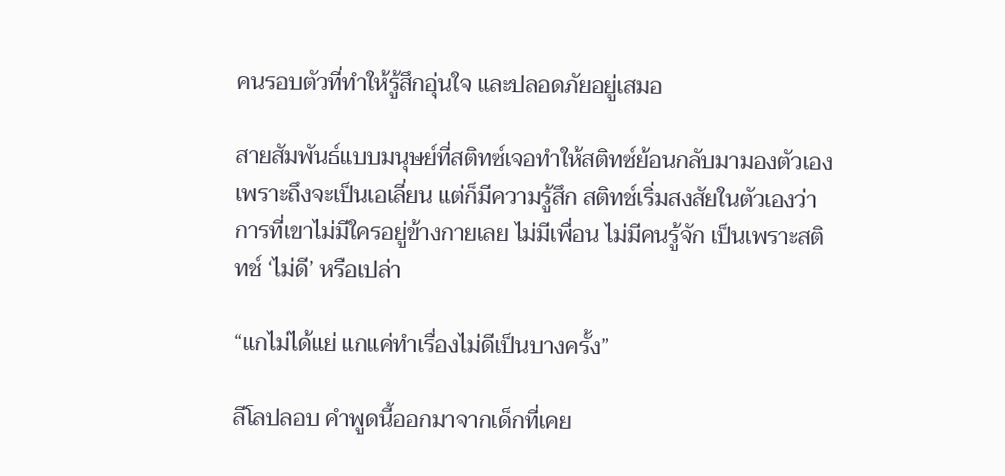คนรอบตัวที่ทำให้รู้สึกอุ่นใจ และปลอดภัยอยู่เสมอ

สายสัมพันธ์แบบมนุษย์ที่สติทซ์เจอทำให้สติทซ์ย้อนกลับมามองตัวเอง เพราะถึงจะเป็นเอเลี่ยน แต่ก็มีความรู้สึก สติทช์เริ่มสงสัยในตัวเองว่าการที่เขาไม่มีใครอยู่ข้างกายเลย ไม่มีเพื่อน ไม่มีคนรู้จัก เป็นเพราะสติทช์ ‘ไม่ดี’ หรือเปล่า

“แกไม่ได้แย่ แกแค่ทำเรื่องไม่ดีเป็นบางครั้ง”

ลีโลปลอบ คำพูดนี้ออกมาจากเด็กที่เคย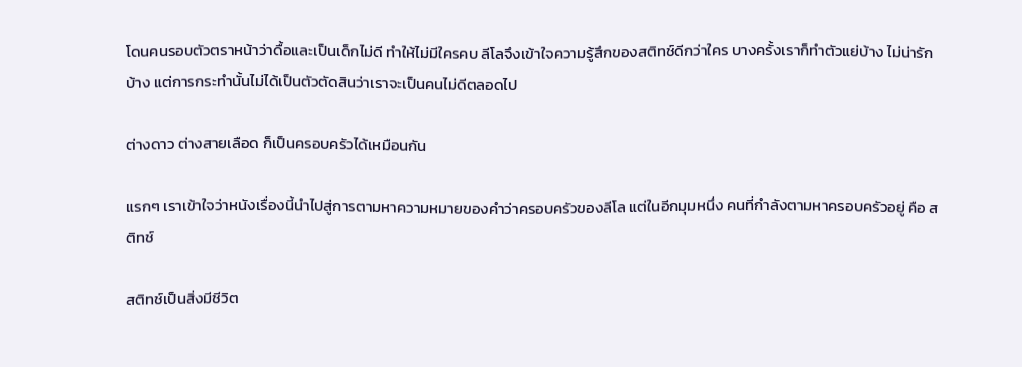โดนคนรอบตัวตราหน้าว่าดื้อและเป็นเด็กไม่ดี ทำให้ไม่มีใครคบ ลีโลจึงเข้าใจความรู้สึกของสติทช์ดีกว่าใคร บางครั้งเราก็ทำตัวแย่บ้าง ไม่น่ารักบ้าง แต่การกระทำนั้นไม่ได้เป็นตัวตัดสินว่าเราจะเป็นคนไม่ดีตลอดไป

ต่างดาว ต่างสายเลือด ก็เป็นครอบครัวได้เหมือนกัน

แรกๆ เราเข้าใจว่าหนังเรื่องนี้นำไปสู่การตามหาความหมายของคำว่าครอบครัวของลีโล แต่ในอีกมุมหนึ่ง คนที่กำลังตามหาครอบครัวอยู่ คือ สติทช์

สติทช์เป็นสิ่งมีชีวิต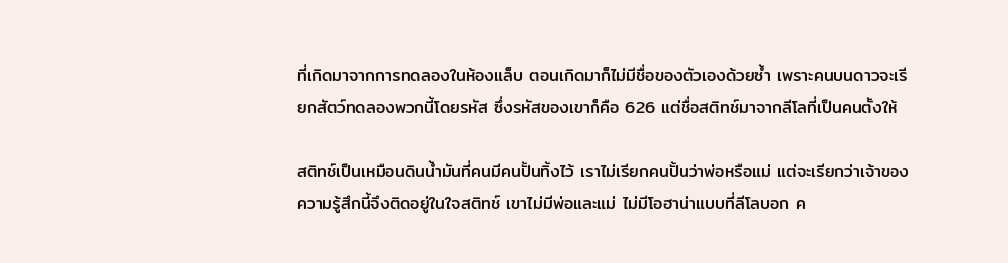ที่เกิดมาจากการทดลองในห้องแล็บ ตอนเกิดมาก็ไม่มีชื่อของตัวเองด้วยซ้ำ เพราะคนบนดาวจะเรียกสัตว์ทดลองพวกนี้โดยรหัส ซึ่งรหัสของเขาก็คือ 626 แต่ชื่อสติทช์มาจากลีโลที่เป็นคนตั้งให้

สติทช์เป็นเหมือนดินน้ำมันที่คนมีคนปั้นทิ้งไว้ เราไม่เรียกคนปั้นว่าพ่อหรือแม่ แต่จะเรียกว่าเจ้าของ ความรู้สึกนี้จึงติดอยู่ในใจสติทช์ เขาไม่มีพ่อและแม่ ไม่มีโอฮาน่าแบบที่ลีโลบอก ค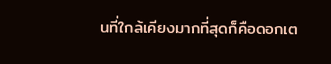นที่ใกล้เคียงมากที่สุดก็คือดอกเต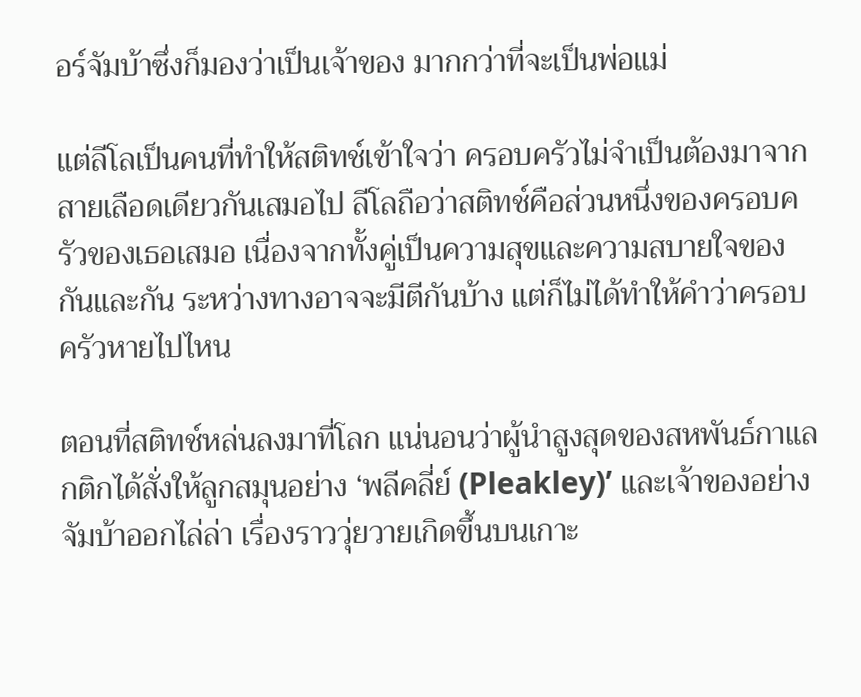อร์จัมบ้าซึ่งก็มองว่าเป็นเจ้าของ มากกว่าที่จะเป็นพ่อแม่

แต่ลีโลเป็นคนที่ทำให้สติทช์เข้าใจว่า ครอบครัวไม่จำเป็นต้องมาจากสายเลือดเดียวกันเสมอไป ลีโลถือว่าสติทช์คือส่วนหนึ่งของครอบครัวของเธอเสมอ เนื่องจากทั้งคู่เป็นความสุขและความสบายใจของกันและกัน ระหว่างทางอาจจะมีตีกันบ้าง แต่ก็ไม่ได้ทำให้คำว่าครอบครัวหายไปไหน

ตอนที่สติทช์หล่นลงมาที่โลก แน่นอนว่าผู้นำสูงสุดของสหพันธ์กาแลกติกได้สั่งให้ลูกสมุนอย่าง ‘พลีคลี่ย์ (Pleakley)’ และเจ้าของอย่างจัมบ้าออกไล่ล่า เรื่องราววุ่ยวายเกิดขึ้นบนเกาะ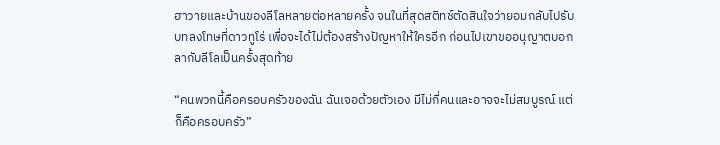ฮาวายและบ้านของลีโลหลายต่อหลายครั้ง จนในที่สุดสติทช์ตัดสินใจว่ายอมกลับไปรับบทลงโทษที่ดาวทูโร่ เพื่อจะได้ไม่ต้องสร้างปัญหาให้ใครอีก ก่อนไปเขาขออนุญาตบอกลากับลีโลเป็นครั้งสุดท้าย

“คนพวกนี้คือครอบครัวของฉัน ฉันเจอด้วยตัวเอง มีไม่กี่คนและอาจจะไม่สมบูรณ์ แต่ก็คือครอบครัว”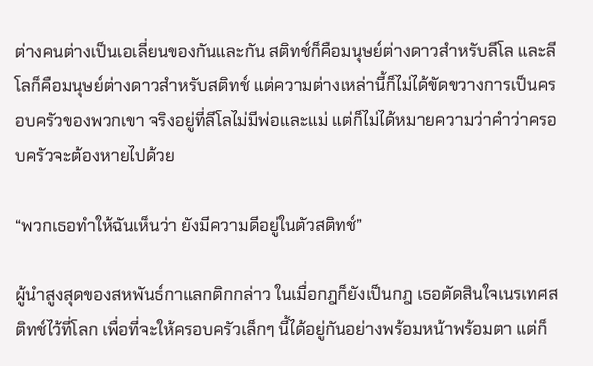ต่างคนต่างเป็นเอเลี่ยนของกันและกัน สติทช์ก็คือมนุษย์ต่างดาวสำหรับลีโล และลีโลก็คือมนุษย์ต่างดาวสำหรับสติทช์ แต่ความต่างเหล่านี้ก็ไม่ได้ขัดขวางการเป็นครอบครัวของพวกเขา จริงอยู่ที่ลีโลไม่มีพ่อและแม่ แต่ก็ไม่ได้หมายความว่าคำว่าครอบครัวจะต้องหายไปด้วย

“พวกเธอทำให้ฉันเห็นว่า ยังมีความดีอยู่ในตัวสติทช์”

ผู้นำสูงสุดของสหพันธ์กาแลกติกกล่าว ในเมื่อกฎก็ยังเป็นกฎ เธอตัดสินใจเนรเทศสติทช์ไว้ที่โลก เพื่อที่จะให้ครอบครัวเล็กๆ นี้ได้อยู่กันอย่างพร้อมหน้าพร้อมตา แต่ก็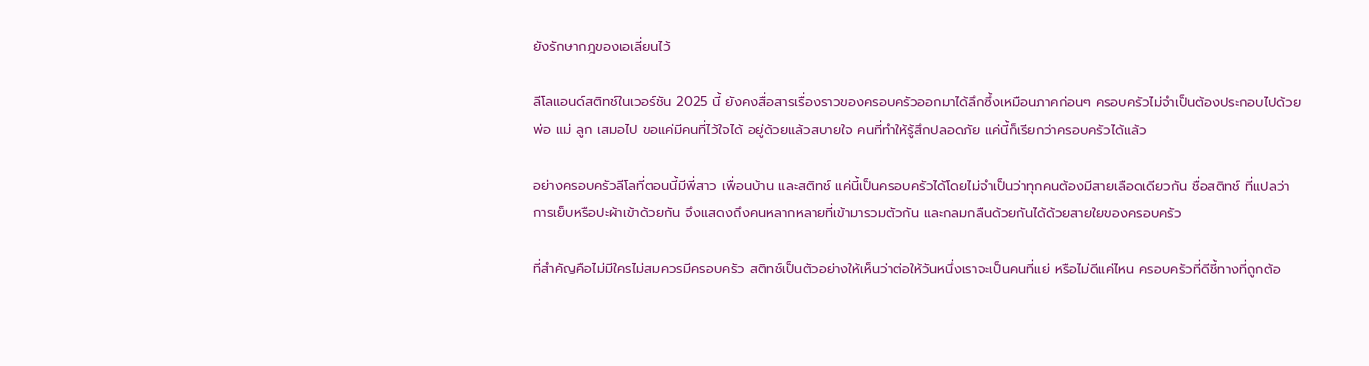ยังรักษากฎของเอเลี่ยนไว้

ลีโลแอนด์สติทช์ในเวอร์ชัน 2025 นี้ ยังคงสื่อสารเรื่องราวของครอบครัวออกมาได้ลึกซึ้งเหมือนภาคก่อนๆ ครอบครัวไม่จำเป็นต้องประกอบไปด้วย พ่อ แม่ ลูก เสมอไป ขอแค่มีคนที่ไว้ใจได้ อยู่ด้วยแล้วสบายใจ คนที่ทำให้รู้สึกปลอดภัย แค่นี้ก็เรียกว่าครอบครัวได้แล้ว

อย่างครอบครัวลีโลที่ตอนนี้มีพี่สาว เพื่อนบ้าน และสติทช์ แค่นี้เป็นครอบครัวได้โดยไม่จำเป็นว่าทุกคนต้องมีสายเลือดเดียวกัน ชื่อสติทช์ ที่แปลว่า การเย็บหรือปะผ้าเข้าด้วยกัน จึงแสดงถึงคนหลากหลายที่เข้ามารวมตัวกัน และกลมกลืนด้วยกันได้ด้วยสายใยของครอบครัว

ที่สำคัญคือไม่มีใครไม่สมควรมีครอบครัว สติทช์เป็นตัวอย่างให้เห็นว่าต่อให้วันหนึ่งเราจะเป็นคนที่แย่ หรือไม่ดีแค่ไหน ครอบครัวที่ดีชี้ทางที่ถูกต้อ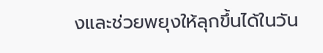งและช่วยพยุงให้ลุกขึ้นได้ในวัน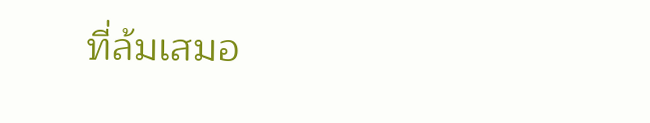ที่ล้มเสมอ